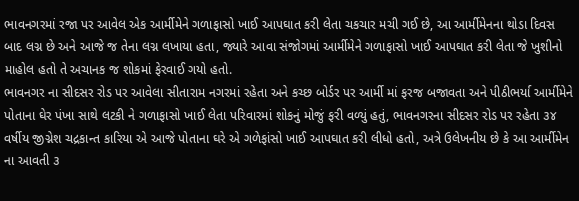ભાવનગરમાં રજા પર આવેલ એક આર્મીમેને ગળાફાસો ખાઈ આપઘાત કરી લેતા ચકચાર મચી ગઈ છે, આ આર્મીમેનના થોડા દિવસ બાદ લગ્ન છે અને આજે જ તેના લગ્ન લખાયા હતા, જ્યારે આવા સંજોગમાં આર્મીમેને ગળાફાસો ખાઈ આપઘાત કરી લેતા જે ખુશીનો માહોલ હતો તે અચાનક જ શોકમાં ફેરવાઈ ગયો હતો.
ભાવનગર ના સીદસર રોડ પર આવેલા સીતારામ નગરમાં રહેતા અને કચ્છ બોર્ડર પર આર્મી માં ફરજ બજાવતા અને પીઠીભર્યા આર્મીમેને પોતાના ઘેર પંખા સાથે લટકી ને ગળાફાસો ખાઈ લેતા પરિવારમાં શોકનું મોજું ફરી વળ્યું હતું, ભાવનગરના સીદસર રોડ પર રહેતા ૩૪ વર્ષીય જીગ્નેશ ચદ્રકાન્ત કારિયા એ આજે પોતાના ઘરે એ ગળેફાંસો ખાઈ આપઘાત કરી લીધો હતો, અત્રે ઉલેખનીય છે કે આ આર્મીમેન ના આવતી ૩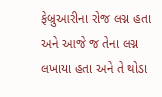ફેબ્રુઆરીના રોજ લગ્ન હતા અને આજે જ તેના લગ્ન લખાયા હતા અને તે થોડા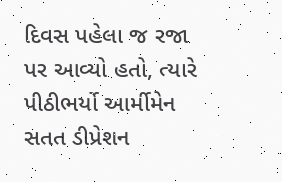દિવસ પહેલા જ રજા પર આવ્યો હતો, ત્યારે પીઠીભર્યો આર્મીમેન સતત ડીપ્રેશન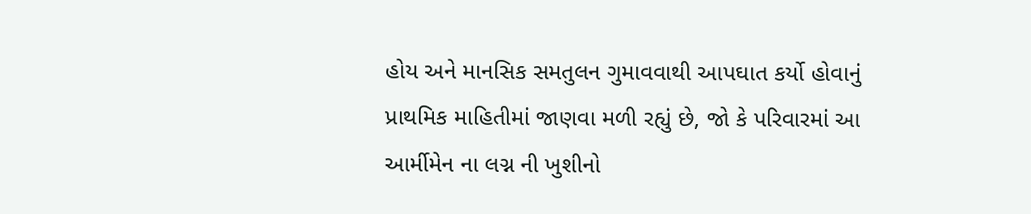હોય અને માનસિક સમતુલન ગુમાવવાથી આપઘાત કર્યો હોવાનું પ્રાથમિક માહિતીમાં જાણવા મળી રહ્યું છે, જો કે પરિવારમાં આ આર્મીમેન ના લગ્ન ની ખુશીનો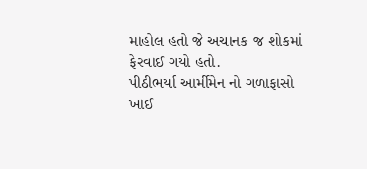માહોલ હતો જે અચાનક જ શોકમાં ફેરવાઈ ગયો હતો.
પીઠીભર્યા આર્મીમેન નો ગળાફાસો ખાઈ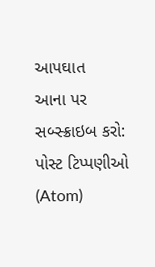આપઘાત
આના પર સબ્સ્ક્રાઇબ કરો:
પોસ્ટ ટિપ્પણીઓ (Atom)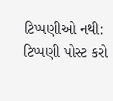ટિપ્પણીઓ નથી:
ટિપ્પણી પોસ્ટ કરો